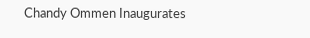Chandy Ommen Inaugurates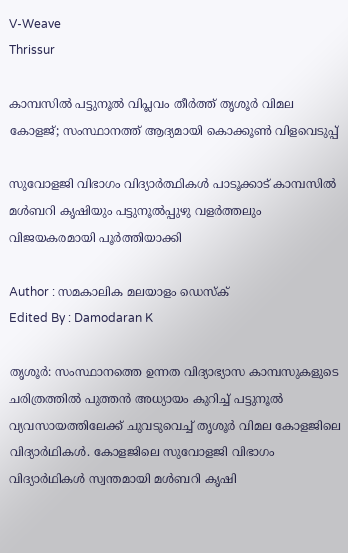V-Weave
Thrissur

കാമ്പസിൽ പട്ടുനൂൽ വിപ്ലവം തീർത്ത് തൃശൂർ വിമല കോളജ്; സംസ്ഥാനത്ത് ആദ്യമായി കൊക്കൂൺ വിളവെടുപ്പ്

സുവോളജി വിഭാഗം വിദ്യാർത്ഥികൾ പാടൂക്കാട് കാമ്പസിൽ മൾബറി കൃഷിയും പട്ടുനൂൽപ്പുഴു വളർത്തലും വിജയകരമായി പൂർത്തിയാക്കി

Author : സമകാലിക മലയാളം ഡെസ്ക്
Edited By : Damodaran K

തൃശൂർ: സംസ്ഥാനത്തെ ഉന്നത വിദ്യാഭ്യാസ കാമ്പസുകളുടെ ചരിത്രത്തിൽ പുത്തൻ അധ്യായം കുറിച്ച് പട്ടുനൂൽ വ്യവസായത്തിലേക്ക് ചുവടുവെച്ച് തൃശൂർ വിമല കോളജിലെ വിദ്യാർഥികൾ. കോളജിലെ സുവോളജി വിഭാഗം വിദ്യാർഥികൾ സ്വന്തമായി മൾബറി കൃഷി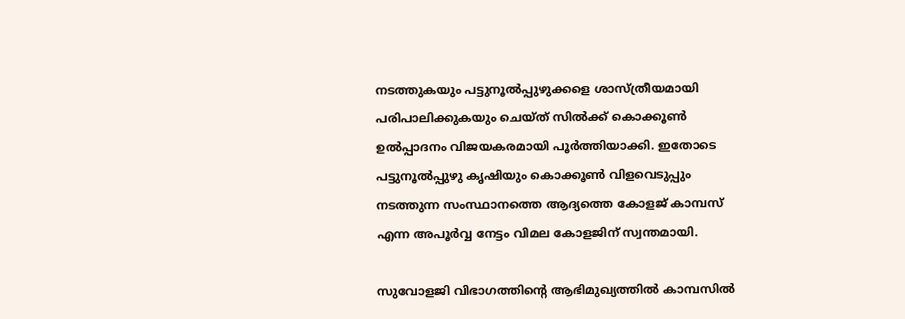നടത്തുകയും പട്ടുനൂൽപ്പുഴുക്കളെ ശാസ്ത്രീയമായി പരിപാലിക്കുകയും ചെയ്ത് സിൽക്ക് കൊക്കൂൺ ഉൽപ്പാദനം വിജയകരമായി പൂർത്തിയാക്കി. ഇതോടെ പട്ടുനൂൽപ്പുഴു കൃഷിയും കൊക്കൂൺ വിളവെടുപ്പും നടത്തുന്ന സംസ്ഥാനത്തെ ആദ്യത്തെ കോളജ് കാമ്പസ് എന്ന അപൂർവ്വ നേട്ടം വിമല കോളജിന് സ്വന്തമായി.

സുവോളജി വിഭാഗത്തിന്റെ ആഭിമുഖ്യത്തിൽ കാമ്പസിൽ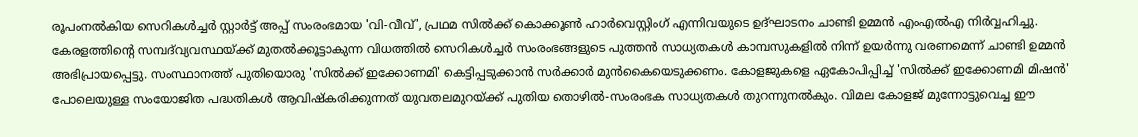രൂപംനൽകിയ സെറികൾച്ചർ സ്റ്റാർട്ട് അപ്പ് സംരംഭമായ 'വി-വീവ്', പ്രഥമ സിൽക്ക് കൊക്കൂൺ ഹാർവെസ്റ്റിംഗ് എന്നിവയുടെ ഉദ്ഘാടനം ചാണ്ടി ഉമ്മൻ എംഎൽഎ നിർവ്വഹിച്ചു. കേരളത്തിന്റെ സമ്പദ്‌വ്യവസ്ഥയ്ക്ക് മുതൽക്കൂട്ടാകുന്ന വിധത്തിൽ സെറികൾച്ചർ സംരംഭങ്ങളുടെ പുത്തൻ സാധ്യതകൾ കാമ്പസുകളിൽ നിന്ന് ഉയർന്നു വരണമെന്ന് ചാണ്ടി ഉമ്മൻ അഭിപ്രായപ്പെട്ടു. സംസ്ഥാനത്ത് പുതിയൊരു 'സിൽക്ക് ഇക്കോണമി' കെട്ടിപ്പടുക്കാൻ സർക്കാർ മുൻകൈയെടുക്കണം. കോളജുകളെ ഏകോപിപ്പിച്ച് 'സിൽക്ക് ഇക്കോണമി മിഷൻ' പോലെയുള്ള സംയോജിത പദ്ധതികൾ ആവിഷ്കരിക്കുന്നത് യുവതലമുറയ്ക്ക് പുതിയ തൊഴിൽ-സംരംഭക സാധ്യതകൾ തുറന്നുനൽകും. വിമല കോളജ് മുന്നോട്ടുവെച്ച ഈ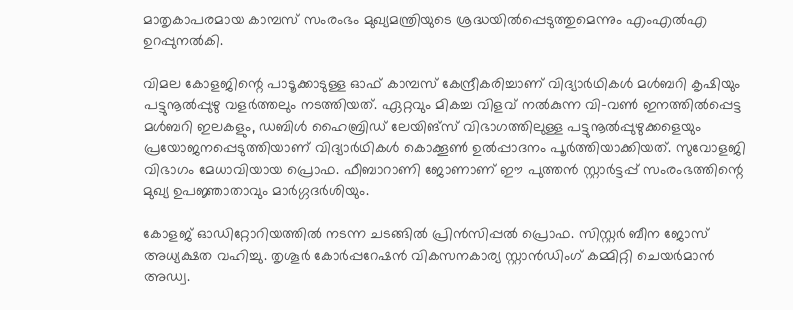മാതൃകാപരമായ കാമ്പസ് സംരംഭം മുഖ്യമന്ത്രിയുടെ ശ്രദ്ധയിൽപ്പെടുത്തുമെന്നും എംഎൽഎ ഉറപ്പുനൽകി.

വിമല കോളജിന്റെ പാടൂക്കാടുള്ള ഓഫ് കാമ്പസ് കേന്ദ്രീകരിച്ചാണ് വിദ്യാർഥികൾ മൾബറി കൃഷിയും പട്ടുനൂൽപ്പുഴു വളർത്തലും നടത്തിയത്. ഏറ്റവും മികച്ച വിളവ് നൽകുന്ന വി-വൺ ഇനത്തിൽപ്പെട്ട മൾബറി ഇലകളും, ഡബിൾ ഹൈബ്രിഡ് ലേയിങ്സ് വിഭാഗത്തിലുള്ള പട്ടുനൂൽപ്പുഴുക്കളെയും പ്രയോജനപ്പെടുത്തിയാണ് വിദ്യാർഥികൾ കൊക്കൂൺ ഉൽപ്പാദനം പൂർത്തിയാക്കിയത്. സുവോളജി വിഭാഗം മേധാവിയായ പ്രൊഫ. ഫീബാറാണി ജോണാണ് ഈ പുത്തൻ സ്റ്റാർട്ടപ്പ് സംരംഭത്തിന്റെ മുഖ്യ ഉപജ്ഞാതാവും മാർഗ്ഗദർശിയും.

കോളജ് ഓഡിറ്റോറിയത്തിൽ നടന്ന ചടങ്ങിൽ പ്രിൻസിപ്പൽ പ്രൊഫ. സിസ്റ്റർ ബീന ജോസ് അധ്യക്ഷത വഹിച്ചു. തൃശൂർ കോർപ്പറേഷൻ വികസനകാര്യ സ്റ്റാൻഡിംഗ് കമ്മിറ്റി ചെയർമാൻ അഡ്വ.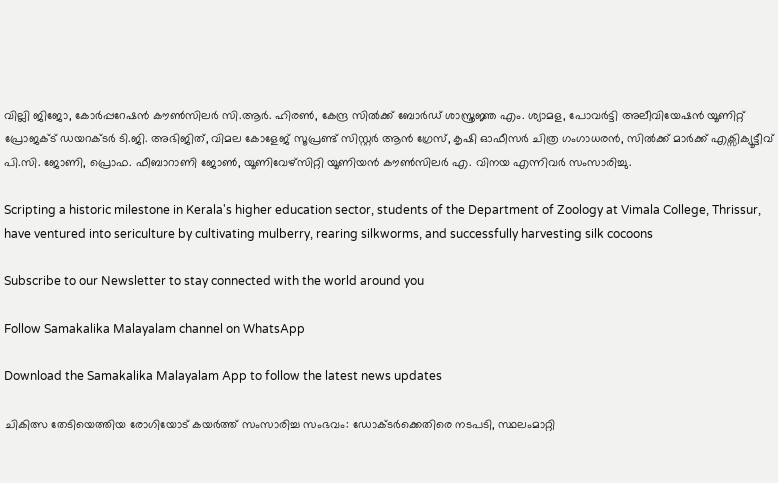വില്ലി ജിജോ, കോർപ്പറേഷൻ കൗൺസിലർ സി.ആർ. ഹിരൺ, കേന്ദ്ര സിൽക്ക് ബോർഡ് ശാസ്ത്രജ്ഞ എം. ശ്യാമള, പോവർട്ടി അലീവിയേഷൻ യൂണിറ്റ് പ്രോജക്ട് ഡയറക്ടർ ടി.ജി. അഭിജിത്, വിമല കോളേജ് സൂപ്രണ്ട് സിസ്റ്റർ ആൻ ഗ്രേസ്, കൃഷി ഓഫീസർ ചിത്ര ഗംഗാധരൻ, സിൽക്ക് മാർക്ക് എക്സിക്യൂട്ടീവ് പി.സി. ജോണി, പ്രൊഫ. ഫീബാറാണി ജോൺ, യൂണിവേഴ്സിറ്റി യൂണിയൻ കൗൺസിലർ എ. വിനയ എന്നിവർ സംസാരിച്ചു.

Scripting a historic milestone in Kerala's higher education sector, students of the Department of Zoology at Vimala College, Thrissur, have ventured into sericulture by cultivating mulberry, rearing silkworms, and successfully harvesting silk cocoons

Subscribe to our Newsletter to stay connected with the world around you

Follow Samakalika Malayalam channel on WhatsApp

Download the Samakalika Malayalam App to follow the latest news updates

ചികിത്സ തേടിയെത്തിയ രോഗിയോട് കയര്‍ത്ത് സംസാരിച്ച സംഭവം: ഡോക്ടര്‍ക്കെതിരെ നടപടി, സ്ഥലംമാറ്റി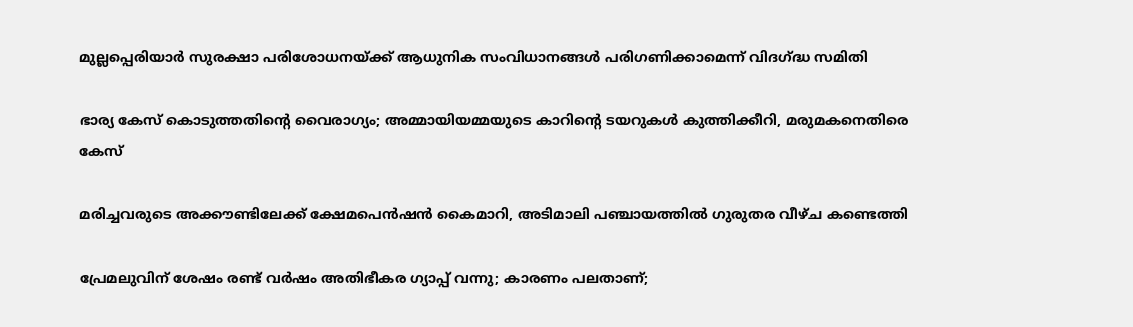മുല്ലപ്പെരിയാർ സുരക്ഷാ പരിശോധനയ്ക്ക് ആധുനിക സംവിധാനങ്ങൾ പരിഗണിക്കാമെന്ന് വിദഗ്ദ്ധ സമിതി

ഭാര്യ കേസ് കൊടുത്തതിന്റെ വൈരാഗ്യം; അമ്മായിയമ്മയുടെ കാറിന്റെ ടയറുകള്‍ കുത്തിക്കീറി, മരുമകനെതിരെ കേസ്

മരിച്ചവരുടെ അക്കൗണ്ടിലേക്ക് ക്ഷേമപെന്‍ഷന്‍ കൈമാറി, അടിമാലി പഞ്ചായത്തില്‍ ഗുരുതര വീഴ്ച കണ്ടെത്തി

പ്രേമലുവിന് ശേഷം രണ്ട് വര്‍ഷം അതിഭീകര ഗ്യാപ്പ് വന്നു; കാരണം പലതാണ്;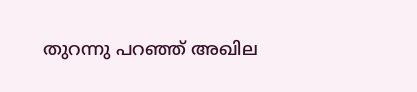തുറന്നു പറഞ്ഞ് അഖില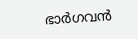ഭാര്‍ഗവന്‍